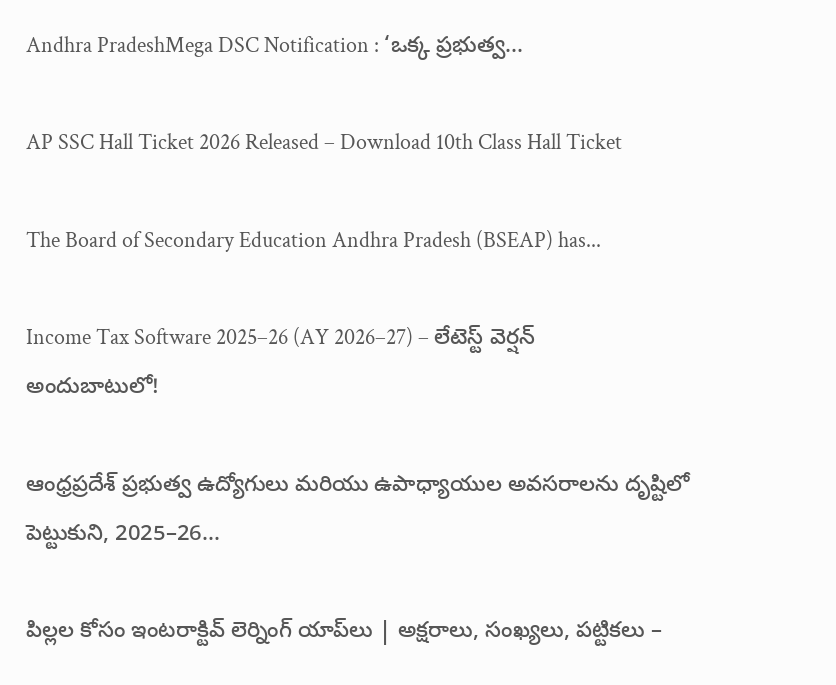Andhra PradeshMega DSC Notification : ‘ఒక్క ప్రభుత్వ...

AP SSC Hall Ticket 2026 Released – Download 10th Class Hall Ticket

The Board of Secondary Education Andhra Pradesh (BSEAP) has...

Income Tax Software 2025–26 (AY 2026–27) – లేటెస్ట్ వెర్షన్ అందుబాటులో!

ఆంధ్రప్రదేశ్ ప్రభుత్వ ఉద్యోగులు మరియు ఉపాధ్యాయుల అవసరాలను దృష్టిలో పెట్టుకుని, 2025–26...

పిల్లల కోసం ఇంటరాక్టివ్ లెర్నింగ్ యాప్‌లు | అక్షరాలు, సంఖ్యలు, పట్టికలు –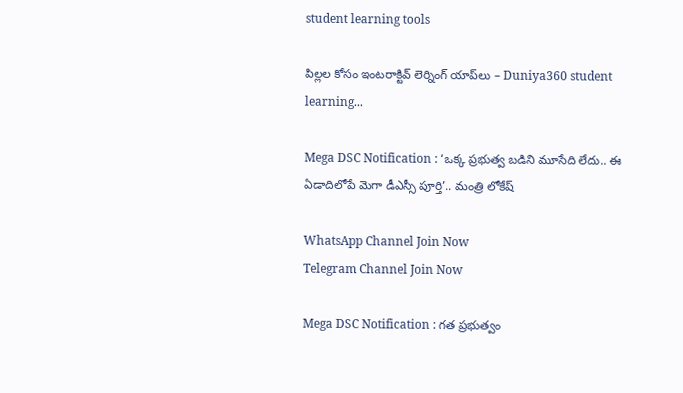student learning tools

పిల్లల కోసం ఇంటరాక్టివ్ లెర్నింగ్ యాప్‌లు – Duniya360 student learning...

Mega DSC Notification : ‘ఒక్క ప్రభుత్వ బడిని మూసేది లేదు.. ఈ ఏడాదిలోపే మెగా డీఎస్సీ పూర్తి’.. మంత్రి లోకేష్‌

WhatsApp Channel Join Now
Telegram Channel Join Now

Mega DSC Notification : గత ప్రభుత్వం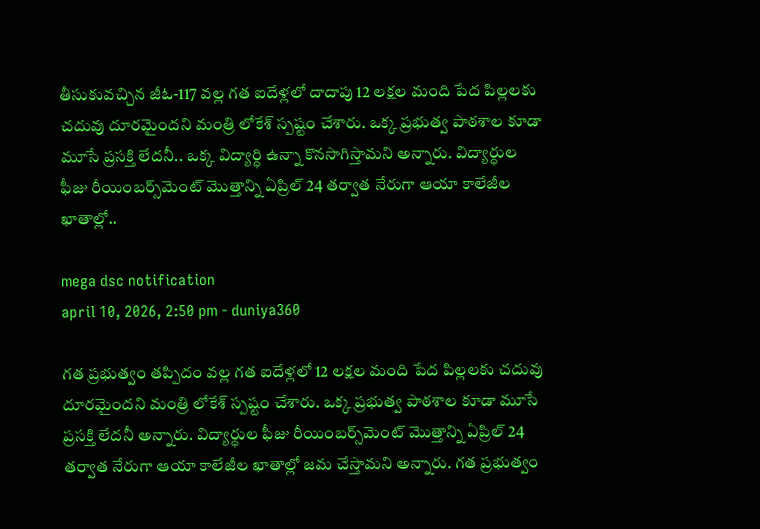తీసుకువచ్చిన జీఓ-117 వల్ల గత ఐదేళ్లలో దాదాపు 12 లక్షల మంది పేద పిల్లలకు చదువు దూరమైందని మంత్రి లోకేశ్‌ స్పష్టం చేశారు. ఒక్క ప్రభుత్వ పాఠశాల కూడా మూసే ప్రసక్తి లేదనీ.. ఒక్క విద్యార్ధి ఉన్నా కొనసాగిస్తామని అన్నారు. విద్యార్ధుల ఫీజు రీయింబర్స్‌మెంట్‌ మొత్తాన్ని ఏప్రిల్‌ 24 తర్వాత నేరుగా ఆయా కాలేజీల ఖాతాల్లో..

mega dsc notification
april 10, 2026, 2:50 pm - duniya360

గత ప్రభుత్వం తప్పిదం వల్ల గత ఐదేళ్లలో 12 లక్షల మంది పేద పిల్లలకు చదువు దూరమైందని మంత్రి లోకేశ్‌ స్పష్టం చేశారు. ఒక్క ప్రభుత్వ పాఠశాల కూడా మూసే ప్రసక్తి లేదనీ అన్నారు. విద్యార్ధుల ఫీజు రీయింబర్స్‌మెంట్‌ మొత్తాన్ని ఏప్రిల్‌ 24 తర్వాత నేరుగా ఆయా కాలేజీల ఖాతాల్లో జమ చేస్తామని అన్నారు. గత ప్రభుత్వం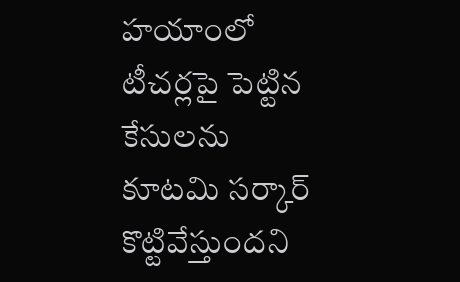హయాంలో టీచర్లపై పెట్టిన కేసులను కూటమి సర్కార్ కొట్టివేస్తుందని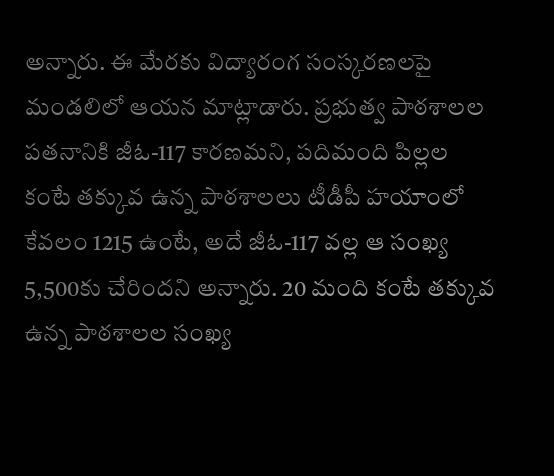అన్నారు. ఈ మేరకు విద్యారంగ సంస్కరణలపై మండలిలో ఆయన మాట్లాడారు. ప్రభుత్వ పాఠశాలల పతనానికి జీఓ-117 కారణమని, పదిమంది పిల్లల కంటే తక్కువ ఉన్న పాఠశాలలు టీడీపీ హయాంలో కేవలం 1215 ఉంటే, అదే జీఓ-117 వల్ల ఆ సంఖ్య 5,500కు చేరిందని అన్నారు. 20 మంది కంటే తక్కువ ఉన్న పాఠశాలల సంఖ్య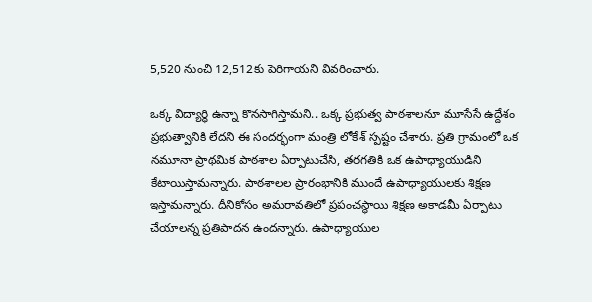5,520 నుంచి 12,512కు పెరిగాయని వివరించారు.

ఒక్క విద్యార్ధి ఉన్నా కొనసాగిస్తామని.. ఒక్క ప్రభుత్వ పాఠశాలనూ మూసేసే ఉద్దేశం ప్రభుత్వానికి లేదని ఈ సందర్భంగా మంత్రి లోకేశ్‌ స్పష్టం చేశారు. ప్రతి గ్రామంలో ఒక నమూనా ప్రాథమిక పాఠశాల ఏర్పాటుచేసి, తరగతికి ఒక ఉపాధ్యాయుడిని కేటాయిస్తామన్నారు. పాఠశాలల ప్రారంభానికి ముందే ఉపాధ్యాయులకు శిక్షణ ఇస్తామన్నారు. దీనికోసం అమరావతిలో ప్రపంచస్థాయి శిక్షణ అకాడమీ ఏర్పాటు చేయాలన్న ప్రతిపాదన ఉందన్నారు. ఉపాధ్యాయుల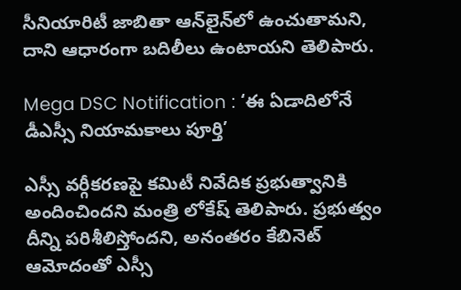సీనియారిటీ జాబితా ఆన్‌లైన్‌లో ఉంచుతామని, దాని ఆధారంగా బదిలీలు ఉంటాయని తెలిపారు.

Mega DSC Notification : ‘ఈ ఏడాదిలోనే డీఎస్సీ నియామకాలు పూర్తి’

ఎస్సీ వర్గీకరణపై కమిటీ నివేదిక ప్రభుత్వానికి అందించిందని మంత్రి లోకేష్ తెలిపారు. ప్రభుత్వం దీన్ని పరిశీలిస్తోందని, అనంతరం కేబినెట్‌ ఆమోదంతో ఎస్సీ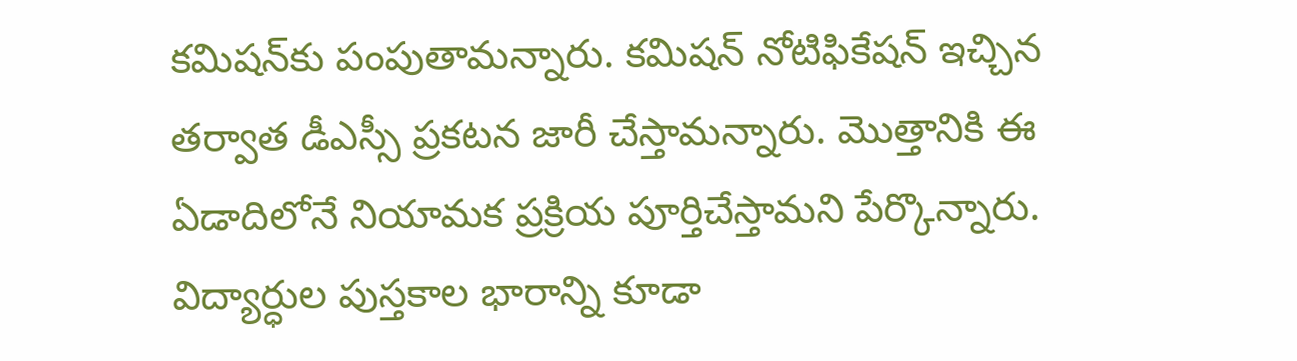కమిషన్‌కు పంపుతామన్నారు. కమిషన్‌ నోటిఫికేషన్‌ ఇచ్చిన తర్వాత డీఎస్సీ ప్రకటన జారీ చేస్తామన్నారు. మొత్తానికి ఈ ఏడాదిలోనే నియామక ప్రక్రియ పూర్తిచేస్తామని పేర్కొన్నారు. విద్యార్ధుల పుస్తకాల భారాన్ని కూడా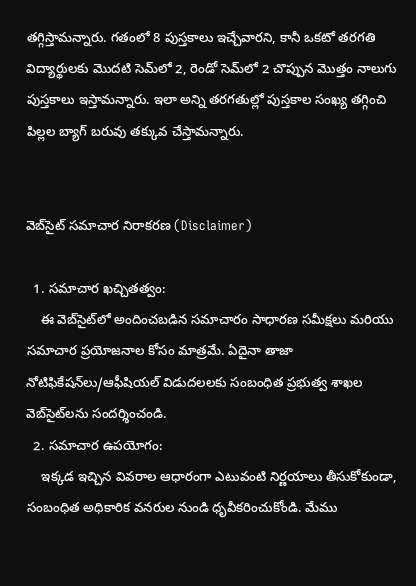తగ్గిస్తామన్నారు. గతంలో 8 పుస్తకాలు ఇచ్చేవారని, కానీ ఒకటో తరగతి విద్యార్థులకు మొదటి సెమ్‌లో 2, రెండో సెమ్‌లో 2 చొప్పున మొత్తం నాలుగు పుస్తకాలు ఇస్తామన్నారు. ఇలా అన్ని తరగతుల్లో పుస్తకాల సంఖ్య తగ్గించి పిల్లల బ్యాగ్ బరువు తక్కువ చేస్తామన్నారు.


వెబ్‌సైట్ సమాచార నిరాకరణ (Disclaimer)

  1. సమాచార ఖచ్చితత్వం:
    ఈ వెబ్‌సైట్‌లో అందించబడిన సమాచారం సాధారణ సమీక్షలు మరియు సమాచార ప్రయోజనాల కోసం మాత్రమే. ఏదైనా తాజా నోటిఫికేషన్‌లు/ఆఫీషియల్ విడుదలలకు సంబంధిత ప్రభుత్వ శాఖల వెబ్‌సైట్‌లను సందర్శించండి.
  2. సమాచార ఉపయోగం:
    ఇక్కడ ఇచ్చిన వివరాల ఆధారంగా ఎటువంటి నిర్ణయాలు తీసుకోకుండా, సంబంధిత అధికారిక వనరుల నుండి ధృవీకరించుకోండి. మేము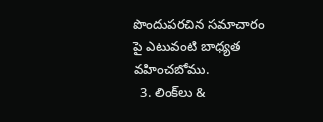పొందుపరచిన సమాచారం పై ఎటువంటి బాధ్యత వహించబోము.
  3. లింక్‌లు &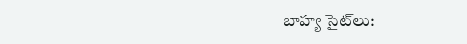బాహ్య సైట్‌లు: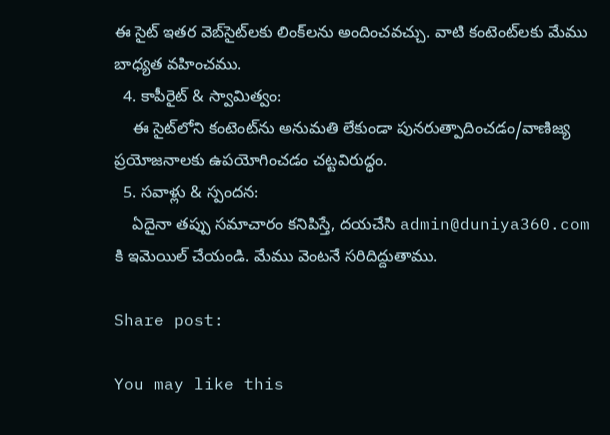ఈ సైట్ ఇతర వెబ్‌సైట్‌లకు లింక్‌లను అందించవచ్చు. వాటి కంటెంట్‌లకు మేము బాధ్యత వహించము.
  4. కాపీరైట్ & స్వామిత్వం:
    ఈ సైట్‌లోని కంటెంట్‌ను అనుమతి లేకుండా పునరుత్పాదించడం/వాణిజ్య ప్రయోజనాలకు ఉపయోగించడం చట్టవిరుద్ధం.
  5. సవాళ్లు & స్పందన:
    ఏదైనా తప్పు సమాచారం కనిపిస్తే, దయచేసి admin@duniya360.com కి ఇమెయిల్ చేయండి. మేము వెంటనే సరిదిద్దుతాము.

Share post:

You may like this